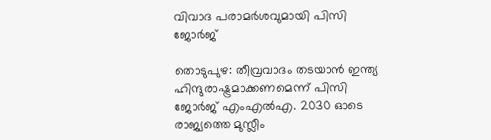വിവാദ പരാമര്‍ശവുമായി പിസി ജോര്‍ജ്

തൊടുപുഴ: തീവ്രവാദം തടയാന്‍ ഇന്ത്യ ഹിന്ദുരാഷ്ട്രമാക്കണമെന്ന് പിസി ജോര്‍ജ് എംഎല്‍എ. 2030 ഓടെ രാജ്യത്തെ മുസ്ലീം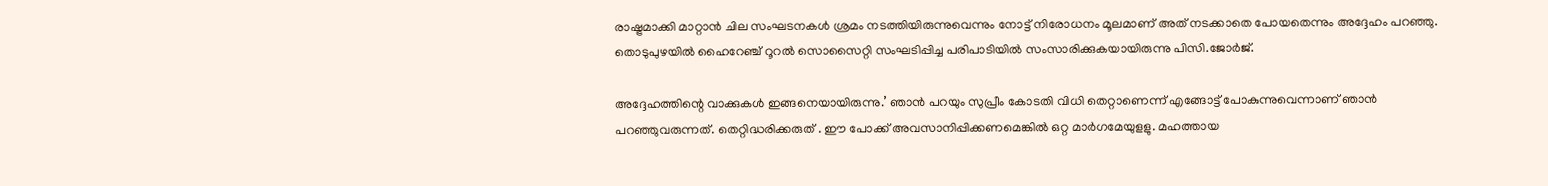രാഷ്ട്രമാക്കി മാറ്റാന്‍ ചില സംഘടനകള്‍ ശ്രമം നടത്തിയിരുന്നുവെന്നും നോട്ട് നിരോധനം മൂലമാണ് അത് നടക്കാതെ പോയതെന്നും അദ്ദേഹം പറഞ്ഞു. തൊടുപുഴയില്‍ ഹൈറേഞ്ച് റൂറല്‍ സൊസൈറ്റി സംഘടിപ്പിച്ച പരിപാടിയില്‍ സംസാരിക്കുകയായിരുന്നു പിസി.ജോര്‍ജ്.

അദ്ദേഹത്തിന്റെ വാക്കുകള്‍ ഇങ്ങനെയായിരുന്നു.’ ഞാന്‍ പറയും സുപ്രീം കോടതി വിധി തെറ്റാണെന്ന് എങ്ങോട്ട് പോകുന്നുവെന്നാണ് ഞാന്‍ പറഞ്ഞുവരുന്നത്. തെറ്റിദ്ധരിക്കരുത് . ഈ പോക്ക് അവസാനിപ്പിക്കണമെങ്കില്‍ ഒറ്റ മാര്‍ഗമേയുളളു. മഹത്തായ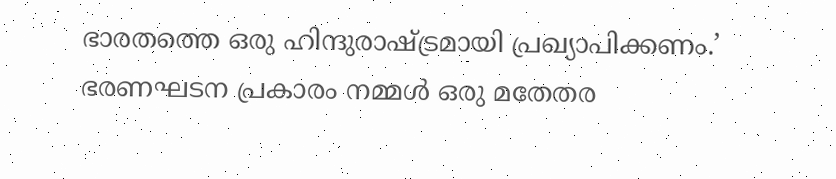ഭാരതത്തെ ഒരു ഹിന്ദുരാഷ്ട്രമായി പ്രഖ്യാപിക്കണം.’ ഭരണഘടന പ്രകാരം നമ്മള്‍ ഒരു മതേതര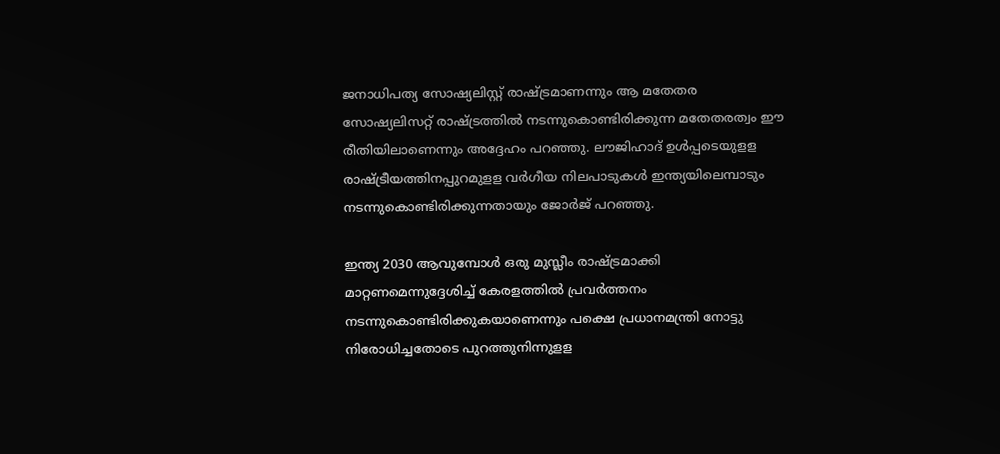ജനാധിപത്യ സോഷ്യലിസ്റ്റ് രാഷ്ട്രമാണന്നും ആ മതേതര സോഷ്യലിസറ്റ് രാഷ്ട്രത്തില്‍ നടന്നുകൊണ്ടിരിക്കുന്ന മതേതരത്വം ഈ രീതിയിലാണെന്നും അദ്ദേഹം പറഞ്ഞു. ലൗജിഹാദ് ഉള്‍പ്പടെയുളള രാഷ്ട്രീയത്തിനപ്പുറമുളള വര്‍ഗീയ നിലപാടുകള്‍ ഇന്ത്യയിലെമ്പാടും നടന്നുകൊണ്ടിരിക്കുന്നതായും ജോര്‍ജ് പറഞ്ഞു.

ഇന്ത്യ 2030 ആവുമ്പോള്‍ ഒരു മുസ്ലീം രാഷ്ട്രമാക്കി മാറ്റണമെന്നുദ്ദേശിച്ച് കേരളത്തില്‍ പ്രവര്‍ത്തനം നടന്നുകൊണ്ടിരിക്കുകയാണെന്നും പക്ഷെ പ്രധാനമന്ത്രി നോട്ടു നിരോധിച്ചതോടെ പുറത്തുനിന്നുളള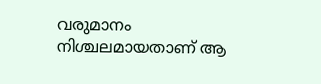വരുമാനം നിശ്ചലമായതാണ് ആ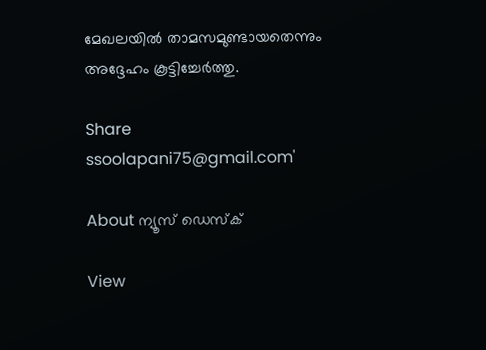മേഖലയില്‍ താമസമുണ്ടായതെന്നും അദ്ദേഹം കൂട്ടിച്ചേര്‍ത്തു.

Share
ssoolapani75@gmail.com'

About ന്യൂസ് ഡെസ്ക്

View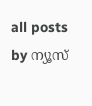all posts by ന്യൂസ്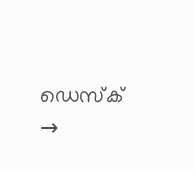ഡെസ്ക് →